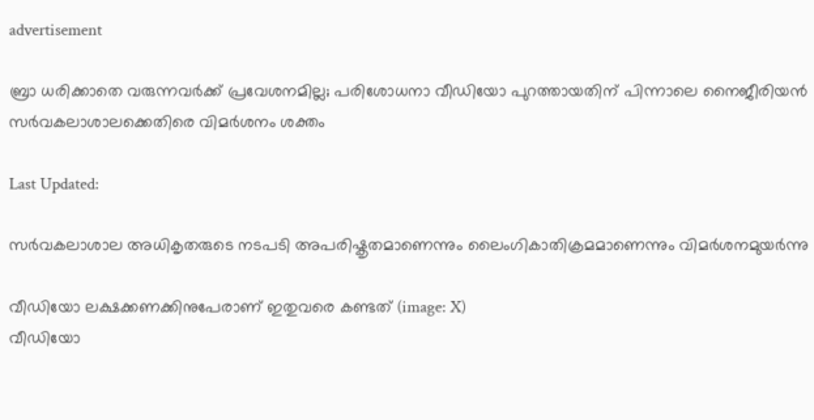advertisement

ബ്രാ ധരിക്കാതെ വരുന്നവർക്ക് പ്രവേശനമില്ല; പരിശോധനാ വീഡിയോ പുറത്തായതിന് പിന്നാലെ നൈജീരിയൻ സർവകലാശാലക്കെതിരെ വിമര്‍ശനം ശക്തം

Last Updated:

സർവകലാശാല അധികൃതരുടെ നടപടി അപരിഷ്കൃതമാണെന്നും ലൈംഗികാതിക്രമമാണെന്നും വിമർശനമുയർന്നു

വീഡിയോ ലക്ഷക്കണക്കിനുപേരാണ് ഇതുവരെ കണ്ടത് (image: X)
വീഡിയോ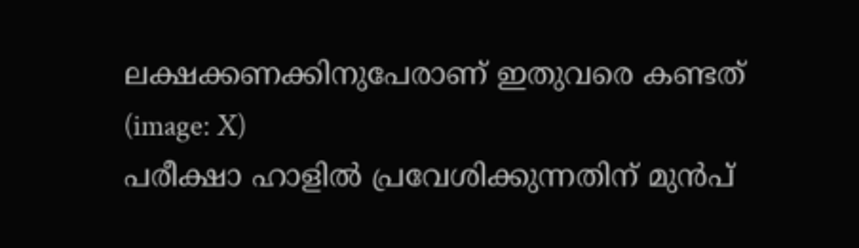ലക്ഷക്കണക്കിനുപേരാണ് ഇതുവരെ കണ്ടത് (image: X)
പരീക്ഷാ ഹാളിൽ പ്രവേശിക്കുന്നതിന് മുൻപ്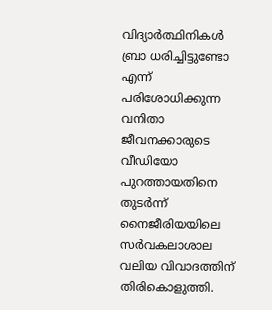വിദ്യാർത്ഥിനികൾ ബ്രാ ധരിച്ചിട്ടുണ്ടോ എന്ന് പരിശോധിക്കുന്ന വനിതാ ജീവനക്കാരുടെ വീഡിയോ പുറത്തായതിനെ തുടർന്ന് നൈജീരിയയിലെ സർവകലാശാല വലിയ വിവാദത്തിന് തിരികൊളുത്തി.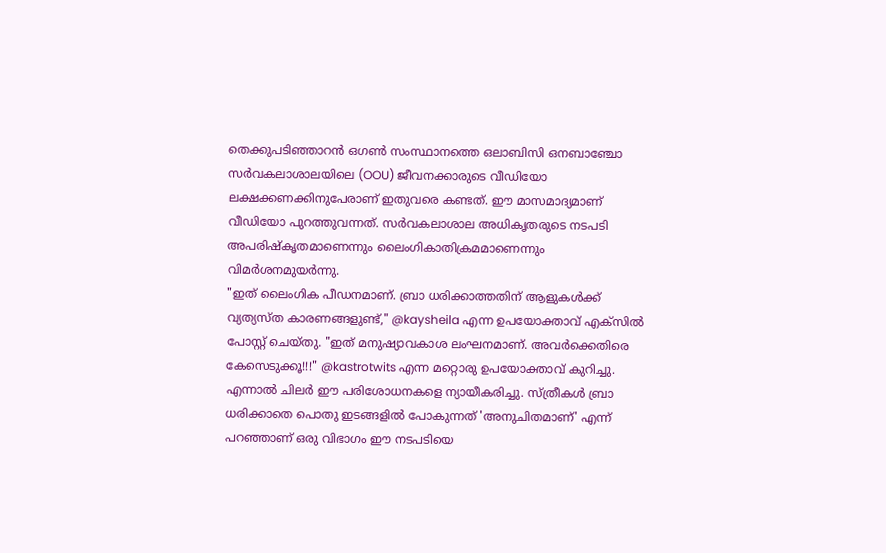തെക്കുപടിഞ്ഞാറൻ ഒഗൺ സംസ്ഥാനത്തെ ഒലാബിസി ഒനബാഞ്ചോ സർവകലാശാലയിലെ (OOU) ജീവനക്കാരുടെ വീഡിയോ ലക്ഷക്കണക്കിനുപേരാണ് ഇതുവരെ കണ്ടത്. ഈ മാസമാദ്യമാണ് വീഡിയോ പുറത്തുവന്നത്. സർവകലാശാല അധികൃതരുടെ നടപടി അപരിഷ്കൃതമാണെന്നും ലൈംഗികാതിക്രമമാണെന്നും വിമർശനമുയർന്നു.
"ഇത് ലൈംഗിക പീഡനമാണ്. ബ്രാ ധരിക്കാത്തതിന് ആളുകൾക്ക് വ്യത്യസ്ത കാരണങ്ങളുണ്ട്," @kaysheila എന്ന ഉപയോക്താവ് എക്സിൽ പോസ്റ്റ് ചെയ്തു. "ഇത് മനുഷ്യാവകാശ ലംഘനമാണ്. അവർക്കെതിരെ കേസെടുക്കൂ!!!" @kastrotwits എന്ന മറ്റൊരു ഉപയോക്താവ് കുറിച്ചു. എന്നാൽ ചിലർ ഈ പരിശോധനകളെ ന്യായീകരിച്ചു. സ്ത്രീകൾ ബ്രാ ധരിക്കാതെ പൊതു ഇടങ്ങളിൽ പോകുന്നത് 'അനുചിതമാണ്' എന്ന് പറഞ്ഞാണ് ഒരു വിഭാഗം ഈ നടപടിയെ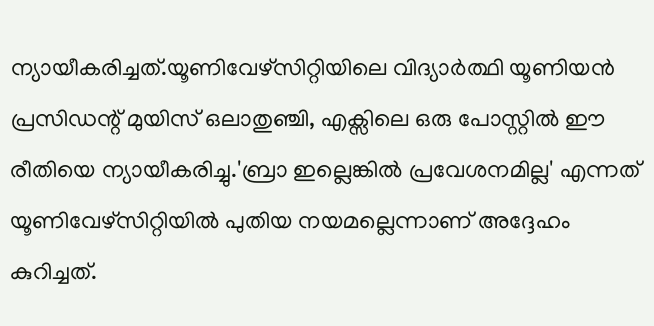ന്യായീകരിച്ചത്.യൂണിവേഴ്സിറ്റിയിലെ വിദ്യാർത്ഥി യൂണിയൻ പ്രസിഡന്റ് മുയിസ് ഒലാതുഞ്ചി, എക്സിലെ ഒരു പോസ്റ്റിൽ ഈ രീതിയെ ന്യായീകരിച്ചു.'ബ്രാ ഇല്ലെങ്കിൽ പ്രവേശനമില്ല' എന്നത് യൂണിവേഴ്സിറ്റിയിൽ പുതിയ നയമല്ലെന്നാണ് അദ്ദേഹം കുറിച്ചത്.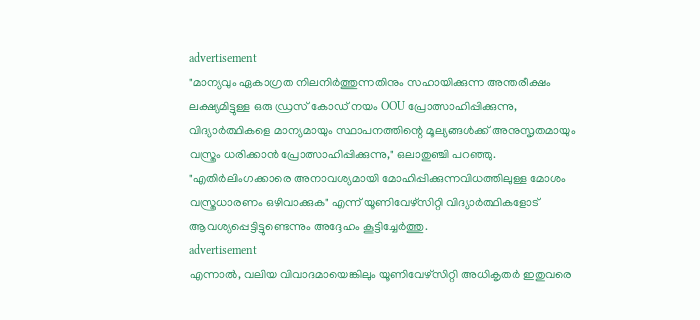advertisement
"മാന്യവും ഏകാഗ്രത നിലനിർത്തുന്നതിനും സഹായിക്കുന്ന അന്തരീക്ഷം ലക്ഷ്യമിട്ടുള്ള ഒരു ഡ്രസ് കോഡ് നയം OOU പ്രോത്സാഹിപ്പിക്കുന്നു, വിദ്യാർത്ഥികളെ മാന്യമായും സ്ഥാപനത്തിന്റെ മൂല്യങ്ങൾക്ക് അനുസൃതമായും വസ്ത്രം ധരിക്കാൻ പ്രോത്സാഹിപ്പിക്കുന്നു," ഒലാതുഞ്ചി പറഞ്ഞു. "എതിർലിംഗക്കാരെ അനാവശ്യമായി മോഹിപ്പിക്കുന്നവിധത്തിലുള്ള മോശം വസ്ത്രധാരണം ഒഴിവാക്കുക" എന്ന് യൂണിവേഴ്സിറ്റി വിദ്യാർത്ഥികളോട് ആവശ്യപ്പെട്ടിട്ടുണ്ടെന്നും അദ്ദേഹം കൂട്ടിച്ചേർത്തു.
advertisement
എന്നാല്‍, വലിയ വിവാദമായെങ്കിലും യൂണിവേഴ്സിറ്റി അധികൃതർ ഇതുവരെ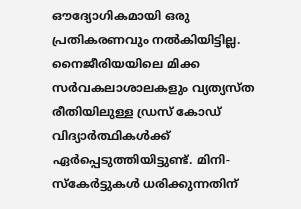ഔദ്യോഗികമായി ഒരു പ്രതികരണവും നൽകിയിട്ടില്ല. നൈജീരിയയിലെ മിക്ക സർവകലാശാലകളും വ്യത്യസ്ത രീതിയിലുള്ള ഡ്രസ് കോഡ് വിദ്യാർത്ഥികൾക്ക് ഏർപ്പെടുത്തിയിട്ടുണ്ട്. മിനി-സ്കേർട്ടുകൾ ധരിക്കുന്നതിന്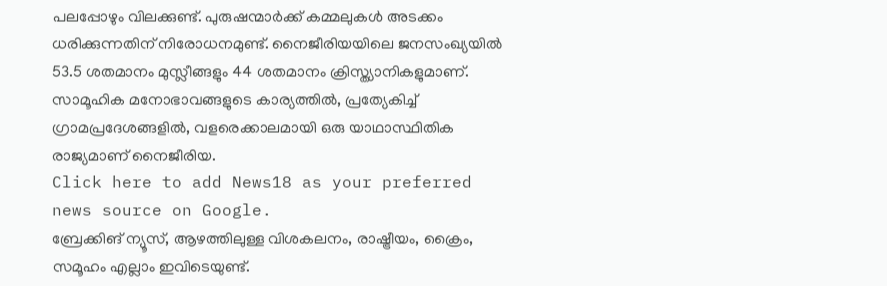പലപ്പോഴും വിലക്കുണ്ട്. പുരുഷന്മാർക്ക് കമ്മലുകൾ അടക്കം ധരിക്കുന്നതിന് നിരോധനമുണ്ട്. നൈജീരിയയിലെ ജനസംഖ്യയിൽ 53.5 ശതമാനം മുസ്ലീങ്ങളും 44 ശതമാനം ക്രിസ്ത്യാനികളുമാണ്. സാമൂഹിക മനോഭാവങ്ങളുടെ കാര്യത്തിൽ, പ്രത്യേകിച്ച് ഗ്രാമപ്രദേശങ്ങളിൽ, വളരെക്കാലമായി ഒരു യാഥാസ്ഥിതിക രാജ്യമാണ് നൈജീരിയ.
Click here to add News18 as your preferred news source on Google.
ബ്രേക്കിങ് ന്യൂസ്, ആഴത്തിലുള്ള വിശകലനം, രാഷ്ട്രീയം, ക്രൈം, സമൂഹം എല്ലാം ഇവിടെയുണ്ട്.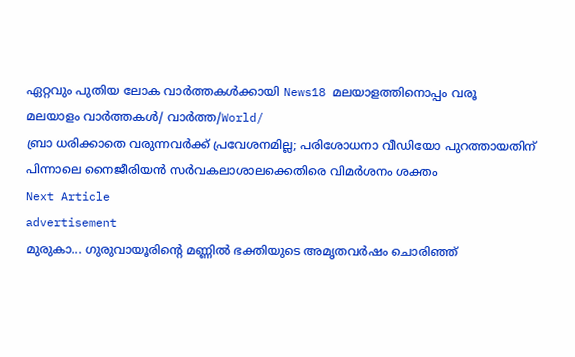ഏറ്റവും പുതിയ ലോക വാർത്തകൾക്കായി News18 മലയാളത്തിനൊപ്പം വരൂ
മലയാളം വാർത്തകൾ/ വാർത്ത/World/
ബ്രാ ധരിക്കാതെ വരുന്നവർക്ക് പ്രവേശനമില്ല; പരിശോധനാ വീഡിയോ പുറത്തായതിന് പിന്നാലെ നൈജീരിയൻ സർവകലാശാലക്കെതിരെ വിമര്‍ശനം ശക്തം
Next Article
advertisement
മുരുകാ... ഗുരുവായൂരിന്റെ മണ്ണിൽ ഭക്തിയുടെ അമൃതവർഷം ചൊരിഞ്ഞ്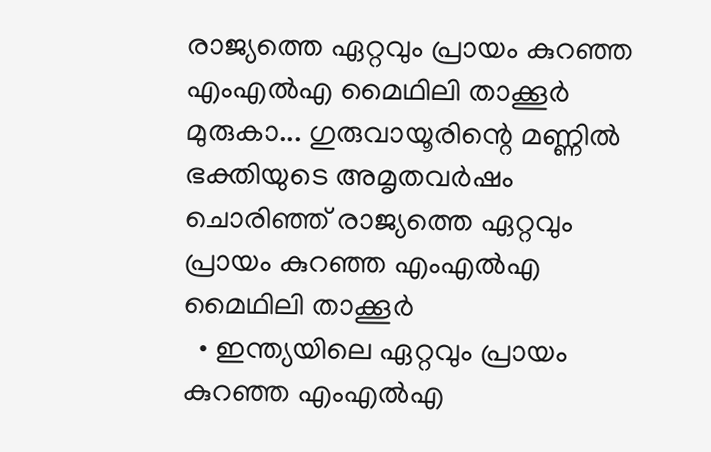രാജ്യത്തെ ഏറ്റവും പ്രായം കുറഞ്ഞ എംഎൽഎ മൈഥിലി താക്കൂർ
മുരുകാ... ഗുരുവായൂരിന്റെ മണ്ണിൽ ഭക്തിയുടെ അമൃതവർഷം ചൊരിഞ്ഞ് രാജ്യത്തെ ഏറ്റവും പ്രായം കുറഞ്ഞ എംഎൽഎ മൈഥിലി താക്കൂർ
  • ഇന്ത്യയിലെ ഏറ്റവും പ്രായം കുറഞ്ഞ എംഎൽഎ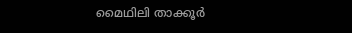മൈഥിലി താക്കൂർ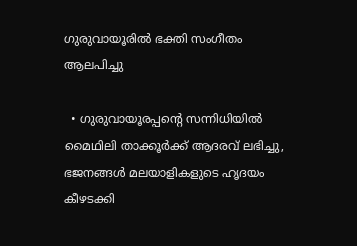ഗുരുവായൂരിൽ ഭക്തി സംഗീതം ആലപിച്ചു

  • ഗുരുവായൂരപ്പന്റെ സന്നിധിയിൽ മൈഥിലി താക്കൂർക്ക് ആദരവ് ലഭിച്ചു, ഭജനങ്ങൾ മലയാളികളുടെ ഹൃദയം കീഴടക്കി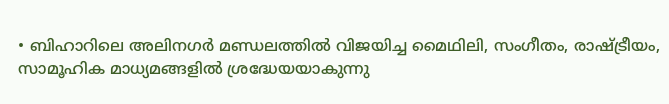• ബിഹാറിലെ അലിനഗർ മണ്ഡലത്തിൽ വിജയിച്ച മൈഥിലി, സംഗീതം, രാഷ്ട്രീയം, സാമൂഹിക മാധ്യമങ്ങളിൽ ശ്രദ്ധേയയാകുന്നു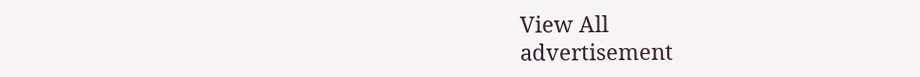View All
advertisement